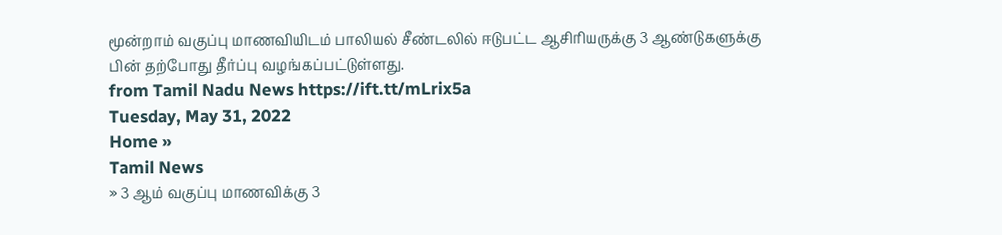மூன்றாம் வகுப்பு மாணவியிடம் பாலியல் சீண்டலில் ஈடுபட்ட ஆசிரியருக்கு 3 ஆண்டுகளுக்கு பின் தற்போது தீர்ப்பு வழங்கப்பட்டுள்ளது.
from Tamil Nadu News https://ift.tt/mLrix5a
Tuesday, May 31, 2022
Home »
Tamil News
» 3 ஆம் வகுப்பு மாணவிக்கு 3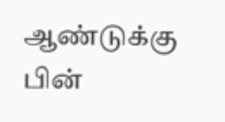ஆண்டுக்கு பின்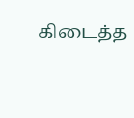கிடைத்த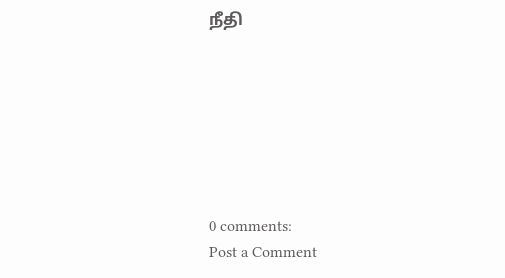நீதி







0 comments:
Post a Comment